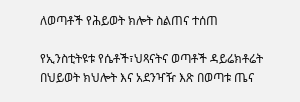ለወጣቶች የሕይወት ክሎት ስልጠና ተሰጠ

የኢንስቲትዩቱ የሴቶች፣ህጻናትና ወጣቶች ዳይሬክቶሬት በህይወት ክህሎት እና አደንዣዥ እጽ በወጣቱ ጤና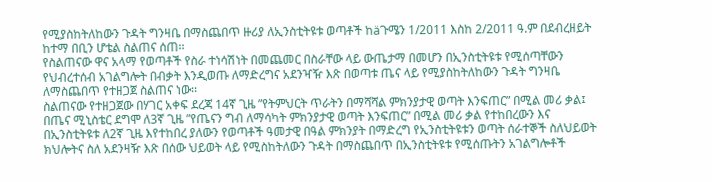የሚያስከትለከውን ጉዳት ግንዛቤ በማስጨበጥ ዙሪያ ለኢንስቲትዩቱ ወጣቶች ከäጉሜን 1/2011 እስከ 2/2011 ዓ.ም በደብረዘይት ከተማ በቢን ሆቴል ስልጠና ሰጠ፡፡
የስልጠናው ዋና አላማ የወጣቶች የስራ ተነሳሽነት በመጨመር በስራቸው ላይ ውጤታማ በመሆን በኢንስቲትዩቱ የሚሰጣቸውን የህብረተሰብ አገልግሎት በብቃት እንዲወጡ ለማድረግና አደንዣዥ እጽ በወጣቱ ጤና ላይ የሚያስከትለከውን ጉዳት ግንዛቤ ለማስጨበጥ የተዘጋጀ ስልጠና ነው፡፡
ስልጠናው የተዘጋጀው በሃገር አቀፍ ደረጃ 14ኛ ጊዜ ”የትምህርት ጥራትን በማሻሻል ምክንያታዊ ወጣት እንፍጠር” በሚል መሪ ቃል፤ በጤና ሚኒስቴር ደግሞ ለ3ኛ ጊዜ ”የጤናን ግብ ለማሳካት ምክንያታዊ ወጣት እንፍጠር” በሚል መሪ ቃል የተከበረውን እና በኢንስቲትዩቱ ለ2ኛ ጊዜ እየተከበረ ያለውን የወጣቶች ዓመታዊ በዓል ምክንያት በማድረግ የኢንስቲትዩቱን ወጣት ሰራተኞች ስለህይወት ክህሎትና ስለ አደንዛዥ እጽ በሰው ህይወት ላይ የሚስከትለውን ጉዳት በማስጨበጥ በኢንስቲትዩቱ የሚሰጡትን አገልግሎቶች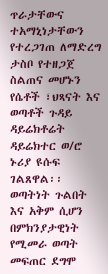ጥራታቸውና ተአማኒነታቸውን የተረጋገጠ ለማድረግ ታስቦ የተዘጋጀ ስልጠና መሆኑን የሴቶች ፣ህጻናት እና ወጣቶች ጉዳይ ዳይሬክቶሬት ዳይሬክተር ወ/ሮ ኑሪያ ዩሱፍ ገልጸዋል፡፡
ወጣትነት ጉልበት እና አቅም ሲሆን በምክንያታዊነት የሚመራ ወጣት መፍጠር ደግሞ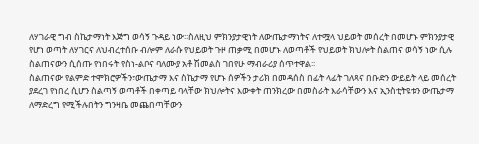ለሃገራዊ ግብ ስኬታማነት እጅግ ወሳኝ ጉዳይ ነው፡፡ስለዚህ ምክንያታዊነት ለውጤታማነትና ለተሟላ ህይወት መሰረት በመሆኑ ምክንያታዊ የሆነ ወጣት ለሃገርና ለህብረተሰቡ ብሎም ለራሱ የህይወት ጉዞ ጠቃሚ በመሆኑ ለወጣቶች የህይወት ክህሎት ስልጠና ወሳኝ ነው ሲሉ ስልጠናውን ሲሰጡ የነበሩት የስነ-ልቦና ባለሙያ አቶ ሽመልስ ገበየሁ ማብራሪያ ሰጥተዋል፡፡
ስልጠናው የልምድ ተሞክሮዎችን፣ውጤታማ እና ስኬታማ የሆኑ ሰዎችን ታሪክ በመዳሰስ በፊት ላፊት ገለጻና በቡድን ውይይት ላይ መሰረት ያደረገ የነበረ ሲሆን ስልጣኝ ወጣቶች በቀጣይ ባላቸው ክህሎትና እውቀት ጠንክረው በመስራት እራሳቸውን እና ኢንስቲትዩቱን ውጤታማ ለማድረግ የሚችሉበትን ግንዛቤ መጨበጣቸውን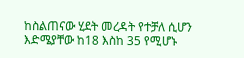ከስልጠናው ሂደት መረዳት የተቻለ ሲሆን እድሜያቸው ከ18 እስከ 35 የሚሆኑ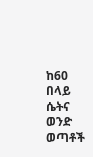ከ60 በላይ ሴትና ወንድ ወጣቶች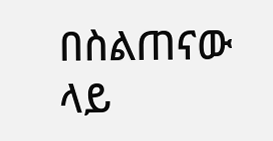በስልጠናው ላይ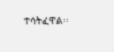ተሳትፈዋል፡፡